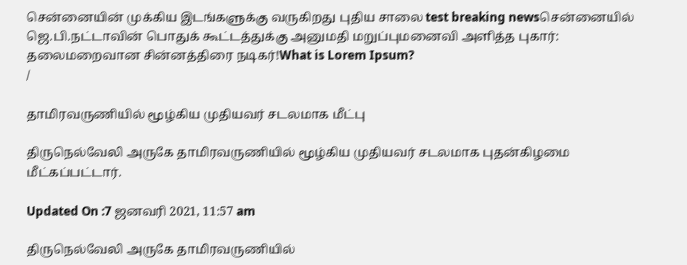சென்னையின் முக்கிய இடங்களுக்கு வருகிறது புதிய சாலை test breaking newsசென்னையில் ஜெ.பி.நட்டாவின் பொதுக் கூட்டத்துக்கு அனுமதி மறுப்புமனைவி அளித்த புகார்: தலைமறைவான சின்னத்திரை நடிகர்!What is Lorem Ipsum?
/

தாமிரவருணியில் மூழ்கிய முதியவர் சடலமாக மீட்பு

திருநெல்வேலி அருகே தாமிரவருணியில் மூழ்கிய முதியவர் சடலமாக புதன்கிழமை மீட்கப்பட்டார்.

Updated On :7 ஜனவரி 2021, 11:57 am

திருநெல்வேலி அருகே தாமிரவருணியில்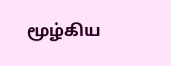மூழ்கிய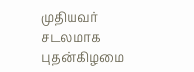முதியவர் சடலமாக புதன்கிழமை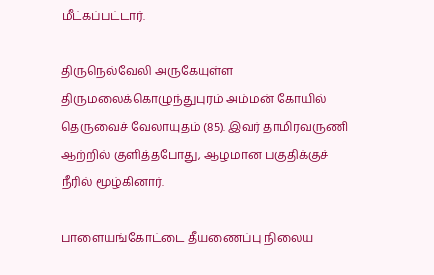மீட்கப்பட்டார்.

திருநெல்வேலி அருகேயுள்ள திருமலைக்கொழுந்துபுரம் அம்மன் கோயில் தெருவைச் வேலாயுதம் (85). இவர் தாமிரவருணி ஆற்றில் குளித்தபோது, ஆழமான பகுதிக்குச் நீரில் மூழ்கினார்.

பாளையங்கோட்டை தீயணைப்பு நிலைய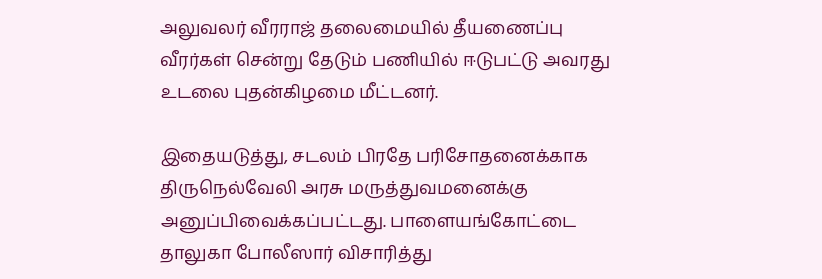அலுவலர் வீரராஜ் தலைமையில் தீயணைப்பு வீரர்கள் சென்று தேடும் பணியில் ஈடுபட்டு அவரது உடலை புதன்கிழமை மீட்டனர்.

இதையடுத்து, சடலம் பிரதே பரிசோதனைக்காக திருநெல்வேலி அரசு மருத்துவமனைக்கு அனுப்பிவைக்கப்பட்டது. பாளையங்கோட்டை தாலுகா போலீஸார் விசாரித்து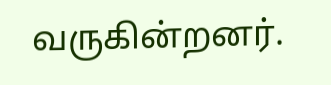வருகின்றனர்.